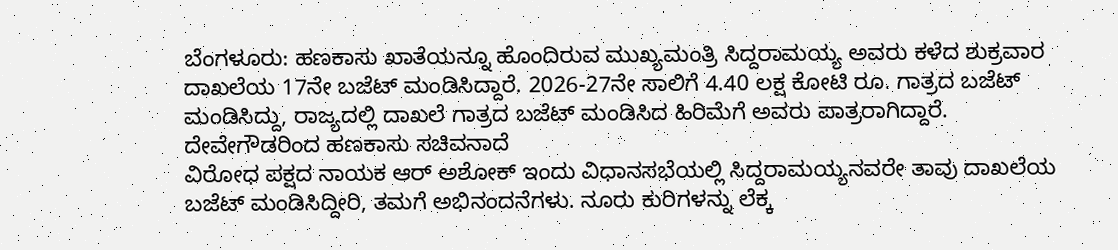ಬೆಂಗಳೂರು: ಹಣಕಾಸು ಖಾತೆಯನ್ನೂ ಹೊಂದಿರುವ ಮುಖ್ಯಮಂತ್ರಿ ಸಿದ್ದರಾಮಯ್ಯ ಅವರು ಕಳೆದ ಶುಕ್ರವಾರ ದಾಖಲೆಯ 17ನೇ ಬಜೆಟ್ ಮಂಡಿಸಿದ್ದಾರೆ. 2026-27ನೇ ಸಾಲಿಗೆ 4.40 ಲಕ್ಷ ಕೋಟಿ ರೂ. ಗಾತ್ರದ ಬಜೆಟ್ ಮಂಡಿಸಿದ್ದು, ರಾಜ್ಯದಲ್ಲಿ ದಾಖಲೆ ಗಾತ್ರದ ಬಜೆಟ್ ಮಂಡಿಸಿದ ಹಿರಿಮೆಗೆ ಅವರು ಪಾತ್ರರಾಗಿದ್ದಾರೆ.
ದೇವೇಗೌಡರಿಂದ ಹಣಕಾಸು ಸಚಿವನಾದೆ
ವಿರೋಧ ಪಕ್ಷದ ನಾಯಕ ಆರ್ ಅಶೋಕ್ ಇಂದು ವಿಧಾನಸಭೆಯಲ್ಲಿ ಸಿದ್ದರಾಮಯ್ಯನವರೇ ತಾವು ದಾಖಲೆಯ ಬಜೆಟ್ ಮಂಡಿಸಿದ್ದೀರಿ, ತಮಗೆ ಅಭಿನಂದನೆಗಳು. ನೂರು ಕುರಿಗಳನ್ನು ಲೆಕ್ಕ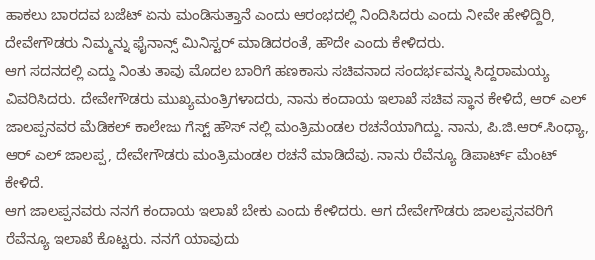ಹಾಕಲು ಬಾರದವ ಬಜೆಟ್ ಏನು ಮಂಡಿಸುತ್ತಾನೆ ಎಂದು ಆರಂಭದಲ್ಲಿ ನಿಂದಿಸಿದರು ಎಂದು ನೀವೇ ಹೇಳಿದ್ದಿರಿ, ದೇವೇಗೌಡರು ನಿಮ್ಮನ್ನು ಫೈನಾನ್ಸ್ ಮಿನಿಸ್ಟರ್ ಮಾಡಿದರಂತೆ, ಹೌದೇ ಎಂದು ಕೇಳಿದರು.
ಆಗ ಸದನದಲ್ಲಿ ಎದ್ದು ನಿಂತು ತಾವು ಮೊದಲ ಬಾರಿಗೆ ಹಣಕಾಸು ಸಚಿವನಾದ ಸಂದರ್ಭವನ್ನು ಸಿದ್ದರಾಮಯ್ಯ ವಿವರಿಸಿದರು. ದೇವೇಗೌಡರು ಮುಖ್ಯಮಂತ್ರಿಗಳಾದರು, ನಾನು ಕಂದಾಯ ಇಲಾಖೆ ಸಚಿವ ಸ್ಥಾನ ಕೇಳಿದೆ, ಆರ್ ಎಲ್ ಜಾಲಪ್ಪನವರ ಮೆಡಿಕಲ್ ಕಾಲೇಜು ಗೆಸ್ಟ್ ಹೌಸ್ ನಲ್ಲಿ ಮಂತ್ರಿಮಂಡಲ ರಚನೆಯಾಗಿದ್ದು. ನಾನು, ಪಿ.ಜಿ.ಆರ್.ಸಿಂಧ್ಯಾ, ಆರ್ ಎಲ್ ಜಾಲಪ್ಪ, ದೇವೇಗೌಡರು ಮಂತ್ರಿಮಂಡಲ ರಚನೆ ಮಾಡಿದೆವು. ನಾನು ರೆವೆನ್ಯೂ ಡಿಪಾರ್ಟ್ ಮೆಂಟ್ ಕೇಳಿದೆ.
ಆಗ ಜಾಲಪ್ಪನವರು ನನಗೆ ಕಂದಾಯ ಇಲಾಖೆ ಬೇಕು ಎಂದು ಕೇಳಿದರು. ಆಗ ದೇವೇಗೌಡರು ಜಾಲಪ್ಪನವರಿಗೆ ರೆವೆನ್ಯೂ ಇಲಾಖೆ ಕೊಟ್ಟರು. ನನಗೆ ಯಾವುದು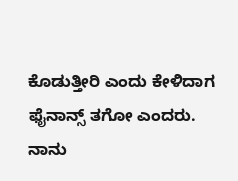ಕೊಡುತ್ತೀರಿ ಎಂದು ಕೇಳಿದಾಗ ಫೈನಾನ್ಸ್ ತಗೋ ಎಂದರು. ನಾನು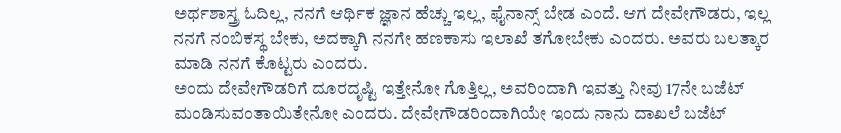ಅರ್ಥಶಾಸ್ತ್ರ ಓದಿಲ್ಲ, ನನಗೆ ಆರ್ಥಿಕ ಜ್ಞಾನ ಹೆಚ್ಚು ಇಲ್ಲ, ಫೈನಾನ್ಸ್ ಬೇಡ ಎಂದೆ. ಆಗ ದೇವೇಗೌಡರು, ಇಲ್ಲ ನನಗೆ ನಂಬಿಕಸ್ಥ ಬೇಕು, ಅದಕ್ಕಾಗಿ ನನಗೇ ಹಣಕಾಸು ಇಲಾಖೆ ತಗೋಬೇಕು ಎಂದರು. ಅವರು ಬಲತ್ಕಾರ ಮಾಡಿ ನನಗೆ ಕೊಟ್ಟರು ಎಂದರು.
ಅಂದು ದೇವೇಗೌಡರಿಗೆ ದೂರದೃಷ್ಟಿ ಇತ್ತೇನೋ ಗೊತ್ತಿಲ್ಲ, ಅವರಿಂದಾಗಿ ಇವತ್ತು ನೀವು 17ನೇ ಬಜೆಟ್ ಮಂಡಿಸುವಂತಾಯಿತೇನೋ ಎಂದರು. ದೇವೇಗೌಡರಿಂದಾಗಿಯೇ ಇಂದು ನಾನು ದಾಖಲೆ ಬಜೆಟ್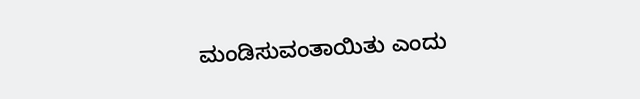ಮಂಡಿಸುವಂತಾಯಿತು ಎಂದು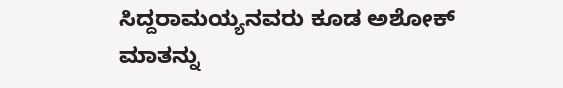ಸಿದ್ದರಾಮಯ್ಯನವರು ಕೂಡ ಅಶೋಕ್ ಮಾತನ್ನು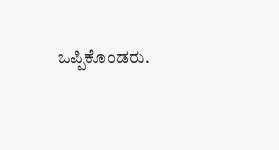ಒಪ್ಪಿಕೊಂಡರು.